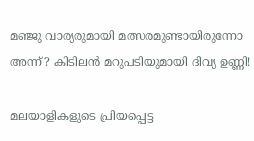മഞ്ജു വാര്യരുമായി മത്സരമുണ്ടായിരുന്നോ അന്ന്? കിടിലന്‍ മറുപടിയുമായി ദിവ്യ ഉണ്ണി!

മലയാളികളുടെ പ്രിയപ്പെട്ട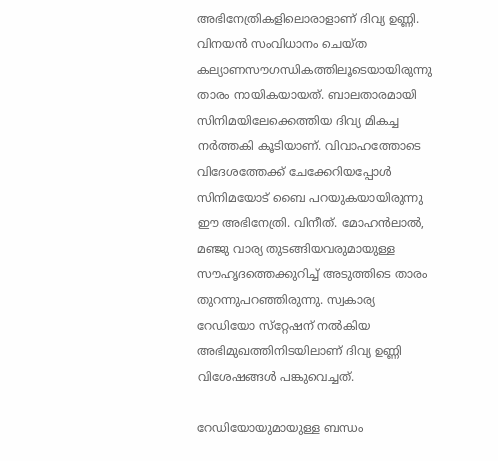അഭിനേത്രികളിലൊരാളാണ് ദിവ്യ ഉണ്ണി. വിനയന്‍ സംവിധാനം ചെയ്ത കല്യാണസൗഗന്ധികത്തിലൂടെയായിരുന്നു താരം നായികയായത്. ബാലതാരമായി സിനിമയിലേക്കെത്തിയ ദിവ്യ മികച്ച നര്‍ത്തകി കൂടിയാണ്. വിവാഹത്തോടെ വിദേശത്തേക്ക് ചേക്കേറിയപ്പോള്‍ സിനിമയോട് ബൈ പറയുകയായിരുന്നു ഈ അഭിനേത്രി. വിനീത്. മോഹന്‍ലാല്‍, മഞ്ജു വാര്യ തുടങ്ങിയവരുമായുള്ള സൗഹൃദത്തെക്കുറിച്ച് അടുത്തിടെ താരം തുറന്നുപറഞ്ഞിരുന്നു. സ്വകാര്യ റേഡിയോ സ്‌റ്റേഷന് നല്‍കിയ അഭിമുഖത്തിനിടയിലാണ് ദിവ്യ ഉണ്ണി വിശേഷങ്ങള്‍ പങ്കുവെച്ചത്.

റേഡിയോയുമായുള്ള ബന്ധം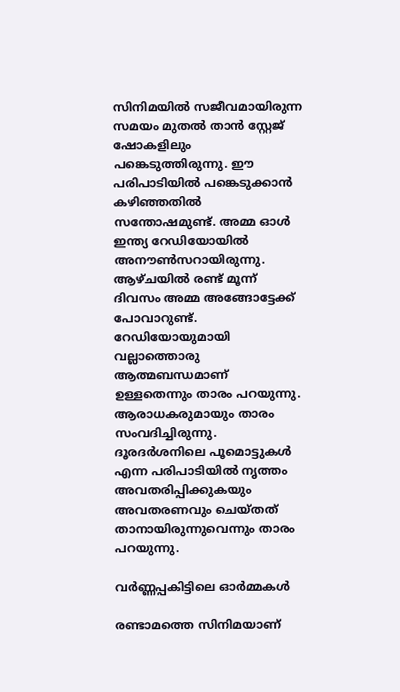സിനിമയില്‍ സജീവമായിരുന്ന സമയം മുതല്‍ താന്‍ സ്റ്റേജ് ഷോകളിലും പങ്കെടുത്തിരുന്നു. ഈ പരിപാടിയില്‍ പങ്കെടുക്കാന്‍ കഴിഞ്ഞതില്‍ സന്തോഷമുണ്ട്. അമ്മ ഓള്‍ ഇന്ത്യ റേഡിയോയില്‍ അനൗണ്‍സറായിരുന്നു. ആഴ്ചയില്‍ രണ്ട് മൂന്ന് ദിവസം അമ്മ അങ്ങോട്ടേക്ക് പോവാറുണ്ട്. റേഡിയോയുമായി വല്ലാത്തൊരു ആത്മബന്ധമാണ് ഉള്ളതെന്നും താരം പറയുന്നു. ആരാധകരുമായും താരം സംവദിച്ചിരുന്നു. ദൂരദര്‍ശനിലെ പൂമൊട്ടുകള്‍ എന്ന പരിപാടിയില്‍ നൃത്തം അവതരിപ്പിക്കുകയും അവതരണവും ചെയ്തത് താനായിരുന്നുവെന്നും താരം പറയുന്നു.

വര്‍ണ്ണപ്പകിട്ടിലെ ഓര്‍മ്മകള്‍

രണ്ടാമത്തെ സിനിമയാണ്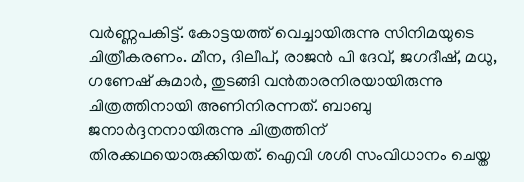വര്‍ണ്ണപകിട്ട്. കോട്ടയത്ത് വെച്ചായിരുന്നു സിനിമയുടെ ചിത്രീകരണം. മീന, ദിലീപ്, രാജന്‍ പി ദേവ്, ജഗദീഷ്, മധു, ഗണേഷ് കുമാര്‍, തുടങ്ങി വന്‍താരനിരയായിരുന്നു ചിത്രത്തിനായി അണിനിരന്നത്. ബാബു ജനാര്‍ദ്ദനനായിരുന്നു ചിത്രത്തിന് തിരക്കഥയൊരുക്കിയത്. ഐവി ശശി സംവിധാനം ചെയ്ത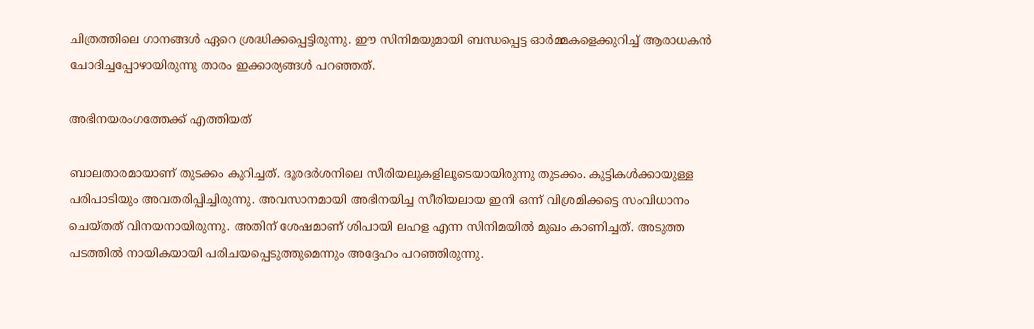ചിത്രത്തിലെ ഗാനങ്ങള്‍ ഏറെ ശ്രദ്ധിക്കപ്പെട്ടിരുന്നു. ഈ സിനിമയുമായി ബന്ധപ്പെട്ട ഓര്‍മ്മകളെക്കുറിച്ച് ആരാധകന്‍ ചോദിച്ചപ്പോഴായിരുന്നു താരം ഇക്കാര്യങ്ങള്‍ പറഞ്ഞത്.

അഭിനയരംഗത്തേക്ക് എത്തിയത്

ബാലതാരമായാണ് തുടക്കം കുറിച്ചത്. ദൂരദര്‍ശനിലെ സീരിയലുകളിലൂടെയായിരുന്നു തുടക്കം. കുട്ടികള്‍ക്കായുള്ള പരിപാടിയും അവതരിപ്പിച്ചിരുന്നു. അവസാനമായി അഭിനയിച്ച സീരിയലായ ഇനി ഒന്ന് വിശ്രമിക്കട്ടെ സംവിധാനം ചെയ്തത് വിനയനായിരുന്നു. അതിന് ശേഷമാണ് ശിപായി ലഹള എന്ന സിനിമയില്‍ മുഖം കാണിച്ചത്. അടുത്ത പടത്തില്‍ നായികയായി പരിചയപ്പെടുത്തുമെന്നും അദ്ദേഹം പറഞ്ഞിരുന്നു.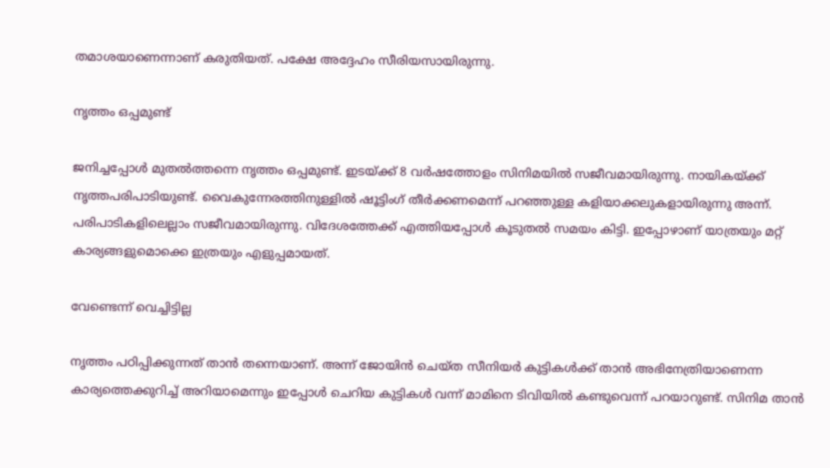തമാശയാണെന്നാണ് കരുതിയത്. പക്ഷേ അദ്ദേഹം സീരിയസായിരുന്നു.

നൃത്തം ഒപ്പമുണ്ട്

ജനിച്ചപ്പോള്‍ മുതല്‍ത്തന്നെ നൃത്തം ഒപ്പമുണ്ട്. ഇടയ്ക്ക് 8 വര്‍ഷത്തോളം സിനിമയില്‍ സജീവമായിരുന്നു. നായികയ്ക്ക് നൃത്തപരിപാടിയുണ്ട്. വൈകുന്നേരത്തിനുള്ളില്‍ ഷൂട്ടിംഗ് തീര്‍ക്കണമെന്ന് പറഞ്ഞുള്ള കളിയാക്കലുകളായിരുന്നു അന്ന്. പരിപാടികളിലെല്ലാം സജീവമായിരുന്നു. വിദേശത്തേക്ക് എത്തിയപ്പോള്‍ കൂടുതല്‍ സമയം കിട്ടി. ഇപ്പോഴാണ് യാത്രയും മറ്റ് കാര്യങ്ങളുമൊക്കെ ഇത്രയും എളുപ്പമായത്.

വേണ്ടെന്ന് വെച്ചിട്ടില്ല

നൃത്തം പഠിപ്പിക്കുന്നത് താന്‍ തന്നെയാണ്. അന്ന് ജോയിന്‍ ചെയ്ത സീനിയര്‍ കുട്ടികള്‍ക്ക് താന്‍ അഭിനേത്രിയാണെന്ന കാര്യത്തെക്കുറിച്ച് അറിയാമെന്നും ഇപ്പോള്‍ ചെറിയ കുട്ടികള്‍ വന്ന് മാമിനെ ടിവിയില്‍ കണ്ടുവെന്ന് പറയാറുണ്ട്. സിനിമ താന്‍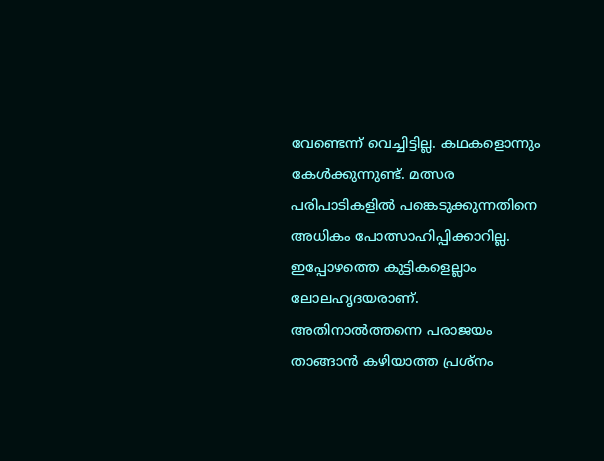വേണ്ടെന്ന് വെച്ചിട്ടില്ല. കഥകളൊന്നും കേള്‍ക്കുന്നുണ്ട്. മത്സര പരിപാടികളില്‍ പങ്കെടുക്കുന്നതിനെ അധികം പോത്സാഹിപ്പിക്കാറില്ല. ഇപ്പോഴത്തെ കുട്ടികളെല്ലാം ലോലഹൃദയരാണ്. അതിനാല്‍ത്തന്നെ പരാജയം താങ്ങാന്‍ കഴിയാത്ത പ്രശ്‌നം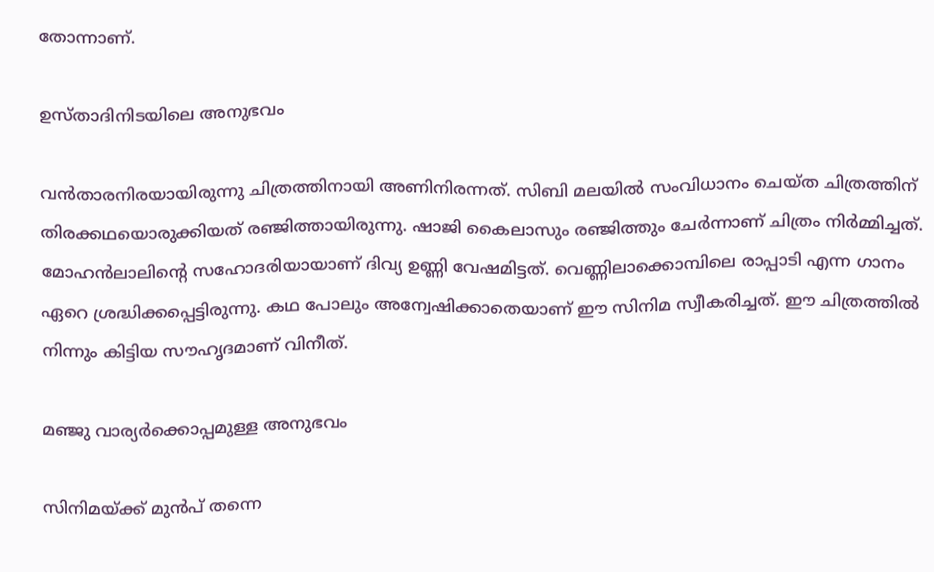തോന്നാണ്.

ഉസ്താദിനിടയിലെ അനുഭവം

വന്‍താരനിരയായിരുന്നു ചിത്രത്തിനായി അണിനിരന്നത്. സിബി മലയില്‍ സംവിധാനം ചെയ്ത ചിത്രത്തിന് തിരക്കഥയൊരുക്കിയത് രഞ്ജിത്തായിരുന്നു. ഷാജി കൈലാസും രഞ്ജിത്തും ചേര്‍ന്നാണ് ചിത്രം നിര്‍മ്മിച്ചത്. മോഹന്‍ലാലിന്റെ സഹോദരിയായാണ് ദിവ്യ ഉണ്ണി വേഷമിട്ടത്. വെണ്ണിലാക്കൊമ്പിലെ രാപ്പാടി എന്ന ഗാനം ഏറെ ശ്രദ്ധിക്കപ്പെട്ടിരുന്നു. കഥ പോലും അന്വേഷിക്കാതെയാണ് ഈ സിനിമ സ്വീകരിച്ചത്. ഈ ചിത്രത്തില്‍ നിന്നും കിട്ടിയ സൗഹൃദമാണ് വിനീത്.

മഞ്ജു വാര്യര്‍ക്കൊപ്പമുള്ള അനുഭവം

സിനിമയ്ക്ക് മുന്‍പ് തന്നെ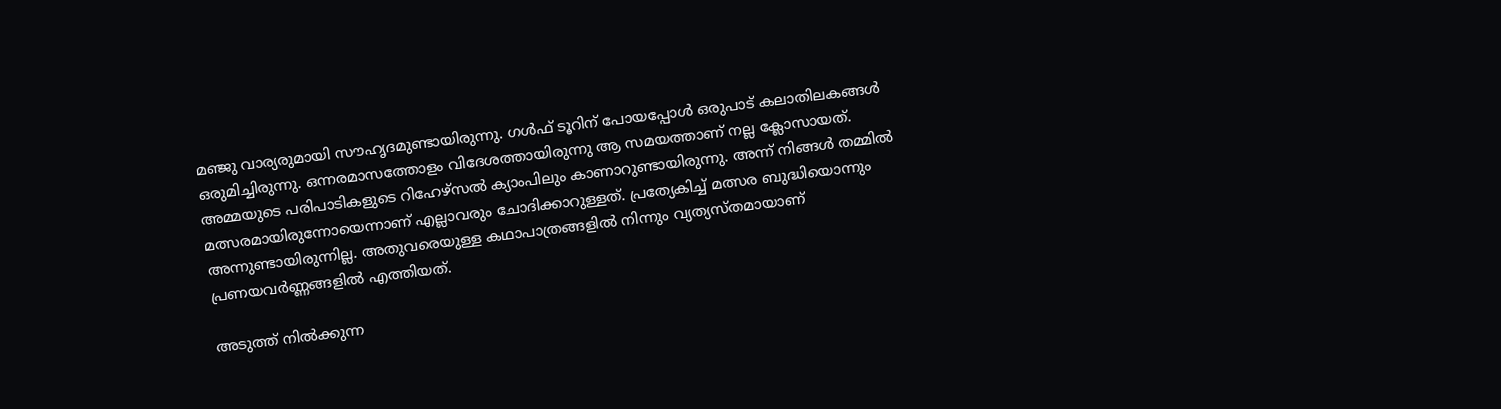മഞ്ജു വാര്യരുമായി സൗഹൃദമുണ്ടായിരുന്നു. ഗള്‍ഫ് ടൂറിന് പോയപ്പോള്‍ ഒരുപാട് കലാതിലകങ്ങള്‍ ഒരുമിച്ചിരുന്നു. ഒന്നരമാസത്തോളം വിദേശത്തായിരുന്നു ആ സമയത്താണ് നല്ല ക്ലോസായത്. അമ്മയുടെ പരിപാടികളുടെ റിഹേഴ്‌സല്‍ ക്യാംപിലും കാണാറുണ്ടായിരുന്നു. അന്ന് നിങ്ങള്‍ തമ്മില്‍ മത്സരമായിരുന്നോയെന്നാണ് എല്ലാവരും ചോദിക്കാറുള്ളത്. പ്രത്യേകിച്ച് മത്സര ബുദ്ധിയൊന്നും അന്നുണ്ടായിരുന്നില്ല. അതുവരെയുള്ള കഥാപാത്രങ്ങളില്‍ നിന്നും വ്യത്യസ്തമായാണ് പ്രണയവര്‍ണ്ണങ്ങളില്‍ എത്തിയത്.

അടുത്ത് നില്‍ക്കുന്ന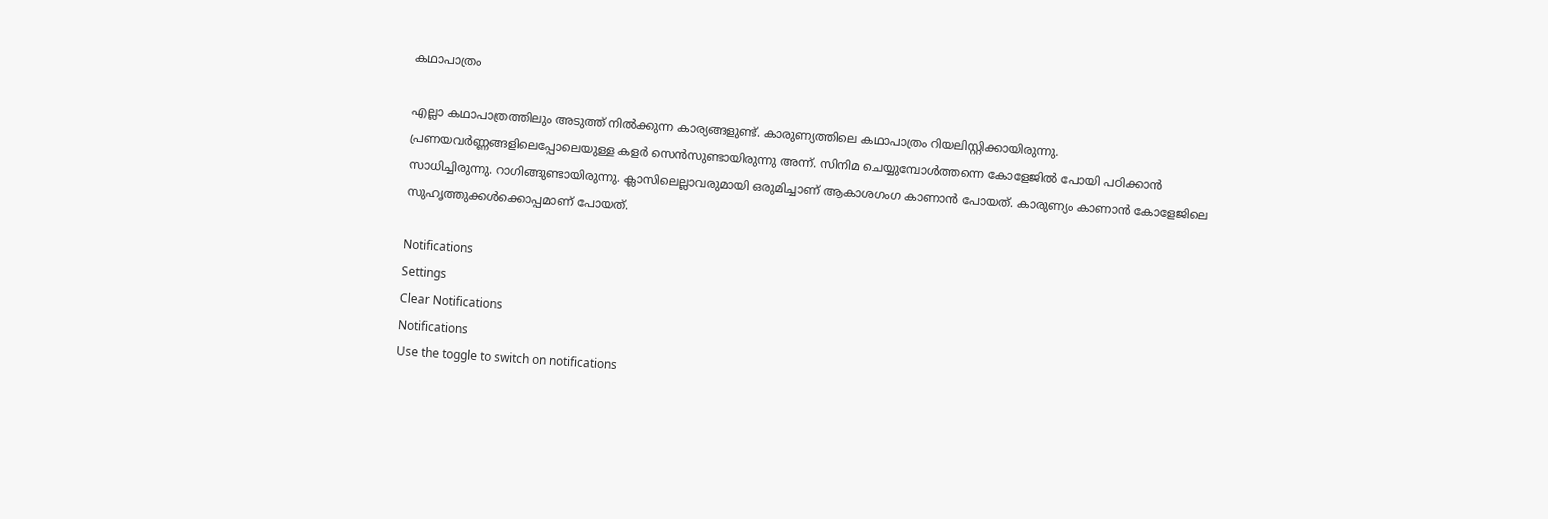കഥാപാത്രം

എല്ലാ കഥാപാത്രത്തിലും അടുത്ത് നില്‍ക്കുന്ന കാര്യങ്ങളുണ്ട്. കാരുണ്യത്തിലെ കഥാപാത്രം റിയലിസ്റ്റിക്കായിരുന്നു. പ്രണയവര്‍ണ്ണങ്ങളിലെപ്പോലെയുള്ള കളര്‍ സെന്‍സുണ്ടായിരുന്നു അന്ന്. സിനിമ ചെയ്യുമ്പോള്‍ത്തന്നെ കോളേജില്‍ പോയി പഠിക്കാന്‍ സാധിച്ചിരുന്നു. റാഗിങ്ങുണ്ടായിരുന്നു. ക്ലാസിലെല്ലാവരുമായി ഒരുമിച്ചാണ് ആകാശഗംഗ കാണാന്‍ പോയത്. കാരുണ്യം കാണാന്‍ കോളേജിലെ സുഹൃത്തുക്കള്‍ക്കൊപ്പമാണ് പോയത്.

Notifications
Settings
Clear Notifications
Notifications
Use the toggle to switch on notifications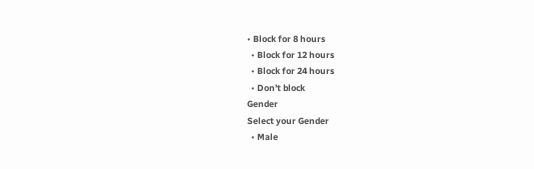• Block for 8 hours
  • Block for 12 hours
  • Block for 24 hours
  • Don't block
Gender
Select your Gender
  • Male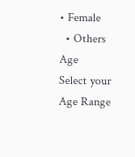• Female
  • Others
Age
Select your Age Range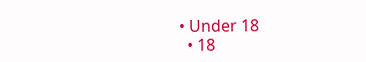• Under 18
  • 18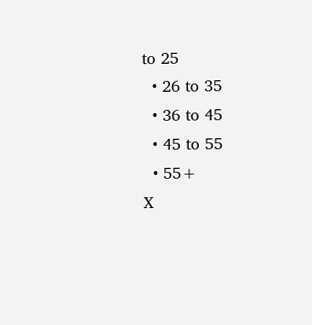to 25
  • 26 to 35
  • 36 to 45
  • 45 to 55
  • 55+
X